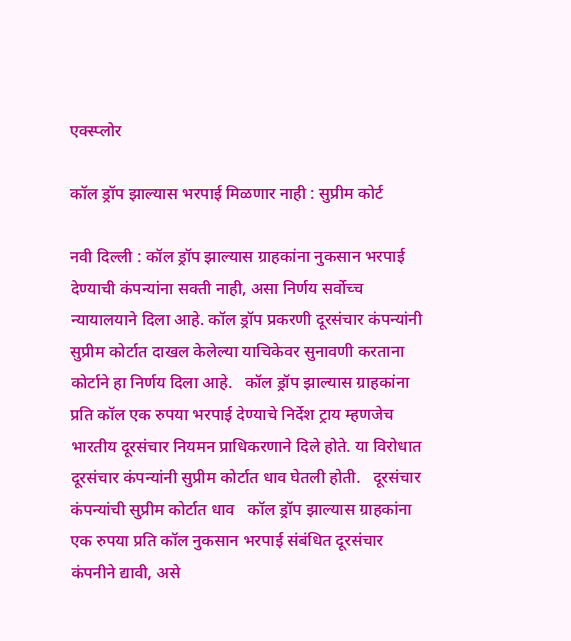एक्स्प्लोर

कॉल ड्रॉप झाल्यास भरपाई मिळणार नाही : सुप्रीम कोर्ट

नवी दिल्ली : कॉल ड्रॉप झाल्यास ग्राहकांना नुकसान भरपाई देण्याची कंपन्यांना सक्ती नाही, असा निर्णय सर्वोच्च न्यायालयाने दिला आहे. कॉल ड्रॉप प्रकरणी दूरसंचार कंपन्यांनी सुप्रीम कोर्टात दाखल केलेल्या याचिकेवर सुनावणी करताना कोर्टाने हा निर्णय दिला आहे.   कॉल ड्रॉप झाल्यास ग्राहकांना प्रति कॉल एक रुपया भरपाई देण्याचे निर्देश ट्राय म्हणजेच भारतीय दूरसंचार नियमन प्राधिकरणाने दिले होते. या विरोधात दूरसंचार कंपन्यांनी सुप्रीम कोर्टात धाव घेतली होती.   दूरसंचार कंपन्यांची सुप्रीम कोर्टात धाव   कॉल ड्रॉप झाल्यास ग्राहकांना एक रुपया प्रति कॉल नुकसान भरपाई संबंधित दूरसंचार कंपनीने द्यावी, असे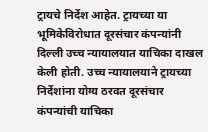ट्रायचे निर्देश आहेत. ट्रायच्या या भूमिकेविरोधात दूरसंचार कंपन्यांनी दिल्ली उच्च न्यायालयात याचिका दाखल केली होती. उच्च न्यायालयाने ट्रायच्या निर्देशांना योग्य ठरवत दूरसंचार कंपन्यांची याचिका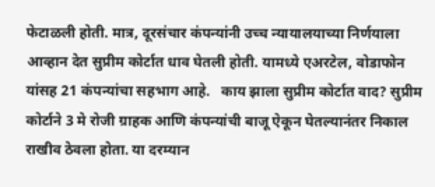फेटाळली होती. मात्र, दूरसंचार कंपन्यांनी उच्च न्यायालयाच्या निर्णयाला आव्हान देत सुप्रीम कोर्टात धाव घेतली होती. यामध्ये एअरटेल, वोडाफोन यांसह 21 कंपन्यांचा सहभाग आहे.   काय झाला सुप्रीम कोर्टात वाद? सुप्रीम कोर्टाने 3 मे रोजी ग्राहक आणि कंपन्यांची बाजू ऐकून घेतल्यानंतर निकाल राखीव ठेवला होता. या दरम्यान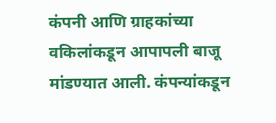कंपनी आणि ग्राहकांच्या वकिलांकडून आपापली बाजू मांडण्यात आली. कंपन्यांकडून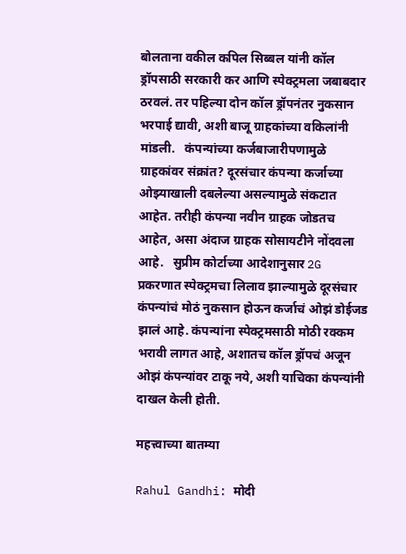बोलताना वकील कपिल सिब्बल यांनी कॉल ड्रॉपसाठी सरकारी कर आणि स्पेक्ट्रमला जबाबदार ठरवलं. तर पहिल्या दोन कॉल ड्रॉपनंतर नुकसान भरपाई द्यावी, अशी बाजू ग्राहकांच्या वकिलांनी मांडली.   कंपन्यांच्या कर्जबाजारीपणामुळे ग्राहकांवर संक्रांत? दूरसंचार कंपन्या कर्जाच्या ओझ्याखाली दबलेल्या असल्यामुळे संकटात आहेत. तरीही कंपन्या नवीन ग्राहक जोडतच आहेत, असा अंदाज ग्राहक सोसायटीने नोंदवला आहे.   सुप्रीम कोर्टाच्या आदेशानुसार 2G प्रकरणात स्पेक्ट्रमचा लिलाव झाल्यामुळे दूरसंचार कंपन्यांचं मोठं नुकसान होऊन कर्जाचं ओझं डोईजड झालं आहे. कंपन्यांना स्पेक्ट्रमसाठी मोठी रक्कम भरावी लागत आहे, अशातच कॉल ड्रॉपचं अजून ओझं कंपन्यांवर टाकू नये, अशी याचिका कंपन्यांनी दाखल केली होती.

महत्त्वाच्या बातम्या

Rahul Gandhi: मोदी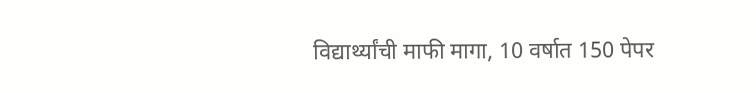विद्यार्थ्यांची माफी मागा, 10 वर्षात 150 पेपर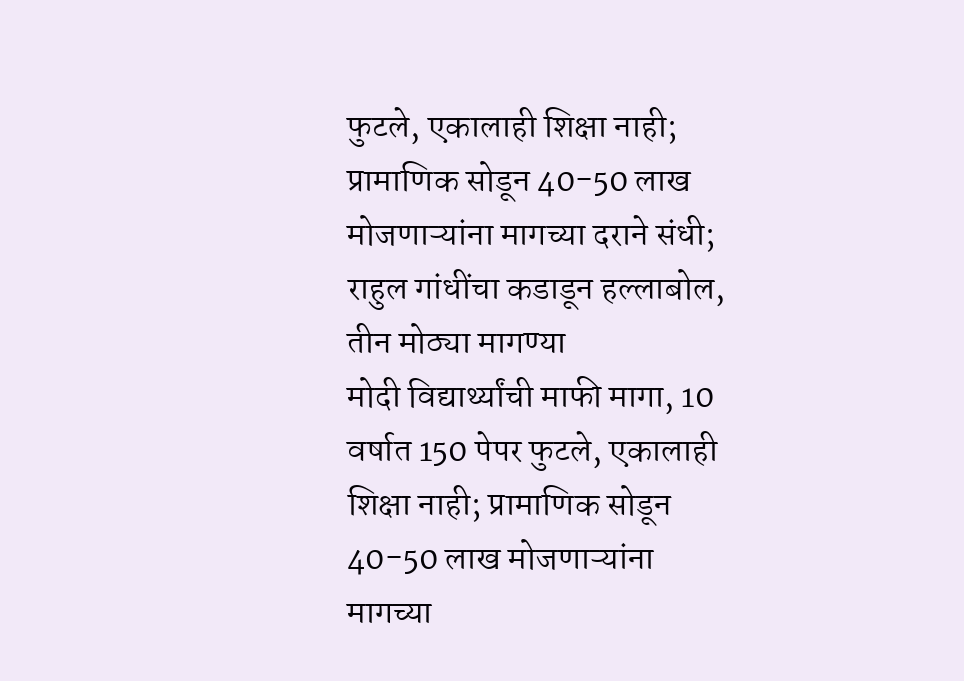फुटले, एकालाही शिक्षा नाही; प्रामाणिक सोडून 40-50 लाख मोजणाऱ्यांना मागच्या दराने संधी; राहुल गांधींचा कडाडून हल्लाबोल, तीन मोठ्या मागण्या
मोदी विद्यार्थ्यांची माफी मागा, 10 वर्षात 150 पेपर फुटले, एकालाही शिक्षा नाही; प्रामाणिक सोडून 40-50 लाख मोजणाऱ्यांना मागच्या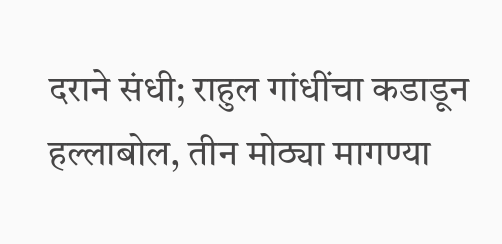दराने संधी; राहुल गांधींचा कडाडून हल्लाबोल, तीन मोठ्या मागण्या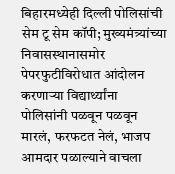बिहारमध्येही दिल्ली पोलिसांची सेम टू सेम कॉपी; मुख्यमंत्र्यांच्या निवासस्थानासमोर पेपरफुटीविरोधात आंदोलन करणाऱ्या विद्यार्थ्यांना पोलिसांनी पळवून पळवून मारलं, फरफटत नेलं, भाजप आमदार पळाल्याने वाचला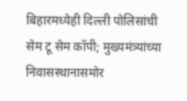बिहारमध्येही दिल्ली पोलिसांची सेम टू सेम कॉपी; मुख्यमंत्र्यांच्या निवासस्थानासमोर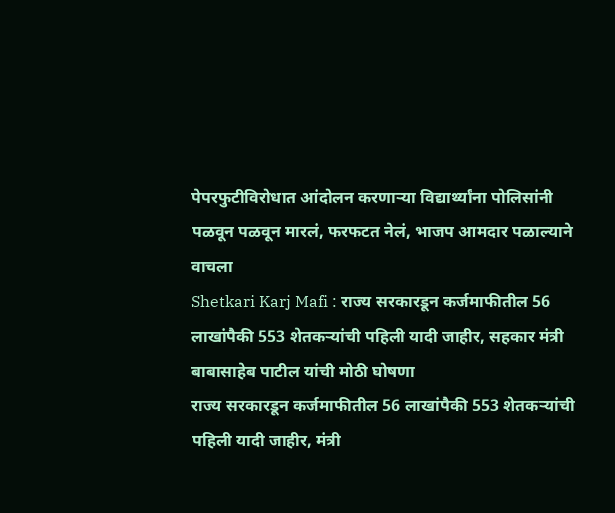पेपरफुटीविरोधात आंदोलन करणाऱ्या विद्यार्थ्यांना पोलिसांनी पळवून पळवून मारलं, फरफटत नेलं, भाजप आमदार पळाल्याने वाचला
Shetkari Karj Mafi : राज्य सरकारडून कर्जमाफीतील 56 लाखांपैकी 553 शेतकऱ्यांची पहिली यादी जाहीर, सहकार मंत्री बाबासाहेब पाटील यांची मोठी घोषणा
राज्य सरकारडून कर्जमाफीतील 56 लाखांपैकी 553 शेतकऱ्यांची पहिली यादी जाहीर, मंत्री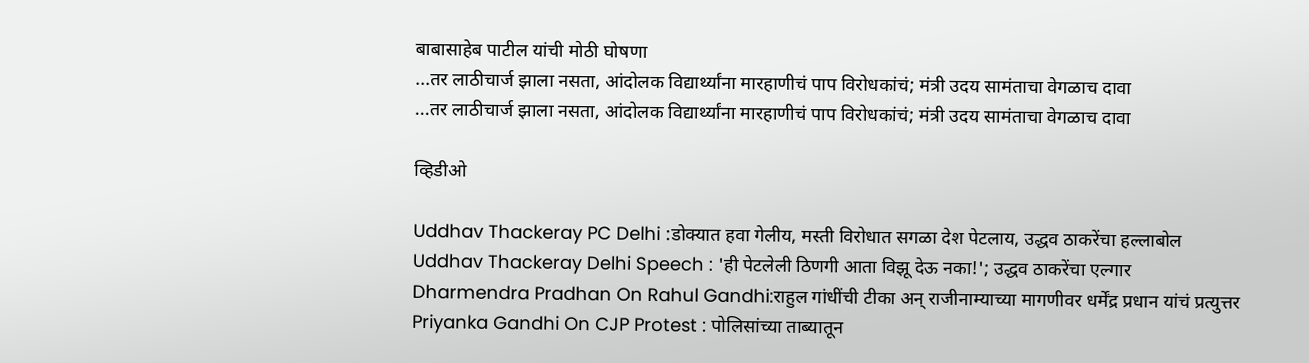बाबासाहेब पाटील यांची मोठी घोषणा
...तर लाठीचार्ज झाला नसता, आंदोलक विद्यार्थ्यांना मारहाणीचं पाप विरोधकांचं; मंत्री उदय सामंताचा वेगळाच दावा
...तर लाठीचार्ज झाला नसता, आंदोलक विद्यार्थ्यांना मारहाणीचं पाप विरोधकांचं; मंत्री उदय सामंताचा वेगळाच दावा

व्हिडीओ

Uddhav Thackeray PC Delhi :डोक्यात हवा गेलीय, मस्ती विरोधात सगळा देश पेटलाय, उद्धव ठाकरेंचा हल्लाबोल
Uddhav Thackeray Delhi Speech : 'ही पेटलेली ठिणगी आता विझू देऊ नका!'; उद्धव ठाकरेंचा एल्गार
Dharmendra Pradhan On Rahul Gandhi:राहुल गांधींची टीका अन् राजीनाम्याच्या मागणीवर धर्मेंद्र प्रधान यांचं प्रत्युत्तर
Priyanka Gandhi On CJP Protest : पोलिसांच्या ताब्यातून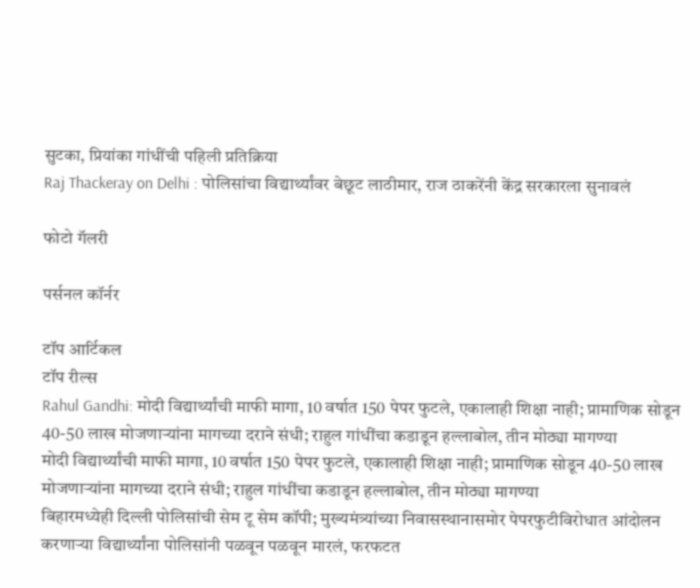सुटका, प्रियांका गांधींची पहिली प्रतिक्रिया
Raj Thackeray on Delhi : पोलिसांचा विद्यार्थ्यांवर बेछूट लाठीमार, राज ठाकरेंनी केंद्र सरकारला सुनावलं

फोटो गॅलरी

पर्सनल कॉर्नर

टॉप आर्टिकल
टॉप रील्स
Rahul Gandhi: मोदी विद्यार्थ्यांची माफी मागा, 10 वर्षात 150 पेपर फुटले, एकालाही शिक्षा नाही; प्रामाणिक सोडून 40-50 लाख मोजणाऱ्यांना मागच्या दराने संधी; राहुल गांधींचा कडाडून हल्लाबोल, तीन मोठ्या मागण्या
मोदी विद्यार्थ्यांची माफी मागा, 10 वर्षात 150 पेपर फुटले, एकालाही शिक्षा नाही; प्रामाणिक सोडून 40-50 लाख मोजणाऱ्यांना मागच्या दराने संधी; राहुल गांधींचा कडाडून हल्लाबोल, तीन मोठ्या मागण्या
बिहारमध्येही दिल्ली पोलिसांची सेम टू सेम कॉपी; मुख्यमंत्र्यांच्या निवासस्थानासमोर पेपरफुटीविरोधात आंदोलन करणाऱ्या विद्यार्थ्यांना पोलिसांनी पळवून पळवून मारलं, फरफटत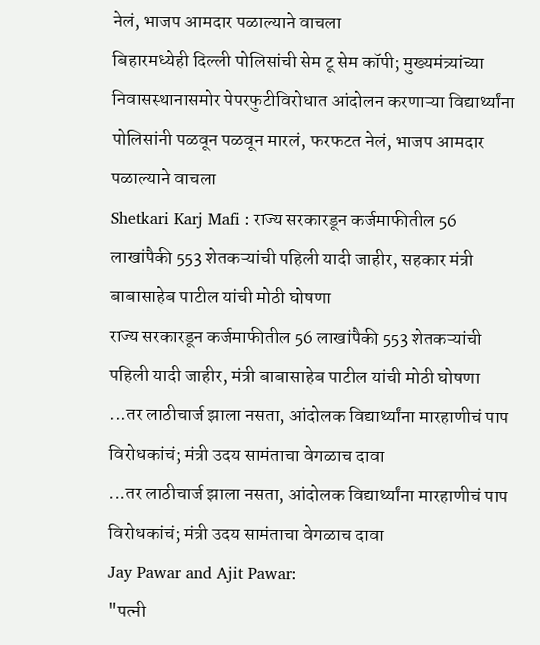नेलं, भाजप आमदार पळाल्याने वाचला
बिहारमध्येही दिल्ली पोलिसांची सेम टू सेम कॉपी; मुख्यमंत्र्यांच्या निवासस्थानासमोर पेपरफुटीविरोधात आंदोलन करणाऱ्या विद्यार्थ्यांना पोलिसांनी पळवून पळवून मारलं, फरफटत नेलं, भाजप आमदार पळाल्याने वाचला
Shetkari Karj Mafi : राज्य सरकारडून कर्जमाफीतील 56 लाखांपैकी 553 शेतकऱ्यांची पहिली यादी जाहीर, सहकार मंत्री बाबासाहेब पाटील यांची मोठी घोषणा
राज्य सरकारडून कर्जमाफीतील 56 लाखांपैकी 553 शेतकऱ्यांची पहिली यादी जाहीर, मंत्री बाबासाहेब पाटील यांची मोठी घोषणा
...तर लाठीचार्ज झाला नसता, आंदोलक विद्यार्थ्यांना मारहाणीचं पाप विरोधकांचं; मंत्री उदय सामंताचा वेगळाच दावा
...तर लाठीचार्ज झाला नसता, आंदोलक विद्यार्थ्यांना मारहाणीचं पाप विरोधकांचं; मंत्री उदय सामंताचा वेगळाच दावा
Jay Pawar and Ajit Pawar:
"पत्नी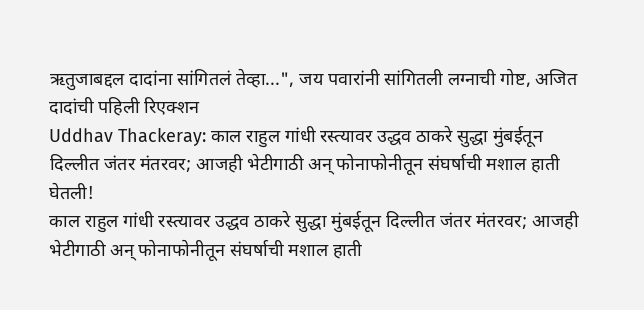ऋतुजाबद्दल दादांना सांगितलं तेव्हा...", जय पवारांनी सांगितली लग्नाची गोष्ट, अजित दादांची पहिली रिएक्शन
Uddhav Thackeray: काल राहुल गांधी रस्त्यावर उद्धव ठाकरे सुद्धा मुंबईतून दिल्लीत जंतर मंतरवर; आजही भेटीगाठी अन् फोनाफोनीतून संघर्षाची मशाल हाती घेतली!
काल राहुल गांधी रस्त्यावर उद्धव ठाकरे सुद्धा मुंबईतून दिल्लीत जंतर मंतरवर; आजही भेटीगाठी अन् फोनाफोनीतून संघर्षाची मशाल हाती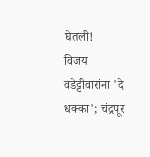घेतली!
विजय वडेट्टीवारांना 'दे धक्का'; चंद्रपूर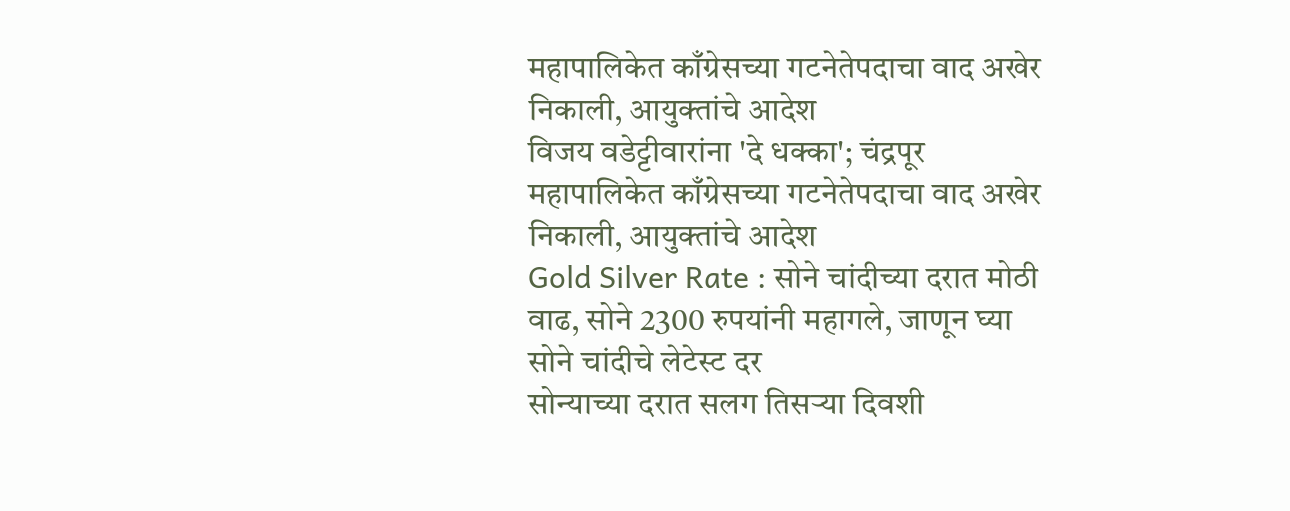महापालिकेत काँग्रेसच्या गटनेतेपदाचा वाद अखेर निकाली, आयुक्तांचे आदेश
विजय वडेट्टीवारांना 'दे धक्का'; चंद्रपूर महापालिकेत काँग्रेसच्या गटनेतेपदाचा वाद अखेर निकाली, आयुक्तांचे आदेश
Gold Silver Rate : सोने चांदीच्या दरात मोठी वाढ, सोने 2300 रुपयांनी महागले, जाणून घ्या सोने चांदीचे लेटेस्ट दर
सोन्याच्या दरात सलग तिसऱ्या दिवशी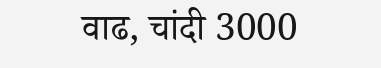वाढ, चांदी 3000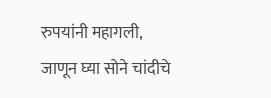रुपयांनी महागली, जाणून घ्या सोने चांदीचे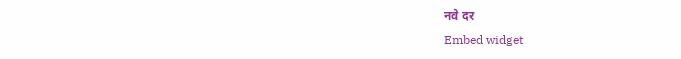नवे दर
Embed widget